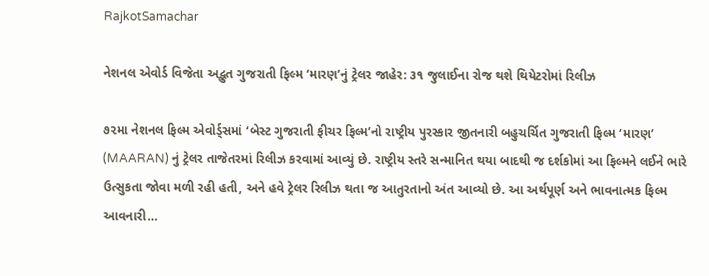RajkotSamachar

નેશનલ એવોર્ડ વિજેતા અદ્ભુત ગુજરાતી ફિલ્મ ‘મારણ’નું ટ્રેલર જાહેર: ૩૧ જુલાઈના રોજ થશે થિયેટરોમાં રિલીઝ

૭૨મા નેશનલ ફિલ્મ એવોર્ડ્સમાં ‘બેસ્ટ ગુજરાતી ફીચર ફિલ્મ’નો રાષ્ટ્રીય પુરસ્કાર જીતનારી બહુચર્ચિત ગુજરાતી ફિલ્મ ‘મારણ’ (MAARAN) નું ટ્રેલર તાજેતરમાં રિલીઝ કરવામાં આવ્યું છે. રાષ્ટ્રીય સ્તરે સન્માનિત થયા બાદથી જ દર્શકોમાં આ ફિલ્મને લઈને ભારે ઉત્સુકતા જોવા મળી રહી હતી, અને હવે ટ્રેલર રિલીઝ થતા જ આતુરતાનો અંત આવ્યો છે. આ અર્થપૂર્ણ અને ભાવનાત્મક ફિલ્મ આવનારી…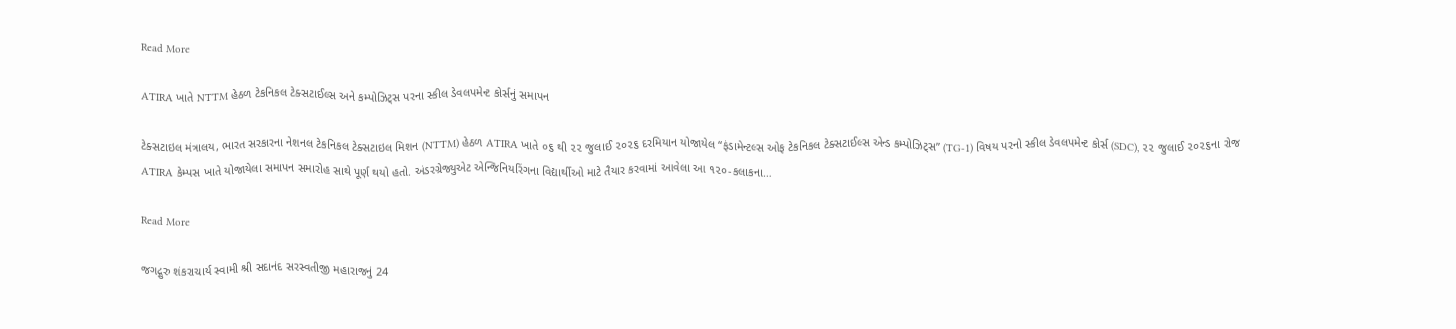Read More

ATIRA ખાતે NTTM હેઠળ ટેકનિકલ ટેક્સટાઈલ્સ અને કમ્પોઝિટ્સ પરના સ્કીલ ડેવલપમેન્ટ કોર્સનું સમાપન

ટેક્સટાઇલ મંત્રાલય, ભારત સરકારના નેશનલ ટેકનિકલ ટેક્સટાઇલ મિશન (NTTM) હેઠળ ATIRA ખાતે ૦૬ થી ૨૨ જુલાઈ ૨૦૨૬ દરમિયાન યોજાયેલ “ફંડામેન્ટલ્સ ઓફ ટેકનિકલ ટેક્સટાઈલ્સ એન્ડ કમ્પોઝિટ્સ” (TG-1) વિષય પરનો સ્કીલ ડેવલપમેન્ટ કોર્સ (SDC), ૨૨ જુલાઈ ૨૦૨૬ના રોજ ATIRA કેમ્પસ ખાતે યોજાયેલા સમાપન સમારોહ સાથે પૂર્ણ થયો હતો. અંડરગ્રેજ્યુએટ એન્જિનિયરિંગના વિદ્યાર્થીઓ માટે તૈયાર કરવામાં આવેલા આ ૧૨૦-કલાકના…

Read More

જગદ્ગુરુ શંકરાચાર્ય સ્વામી શ્રી સદાનંદ સરસ્વતીજી મહારાજનું 24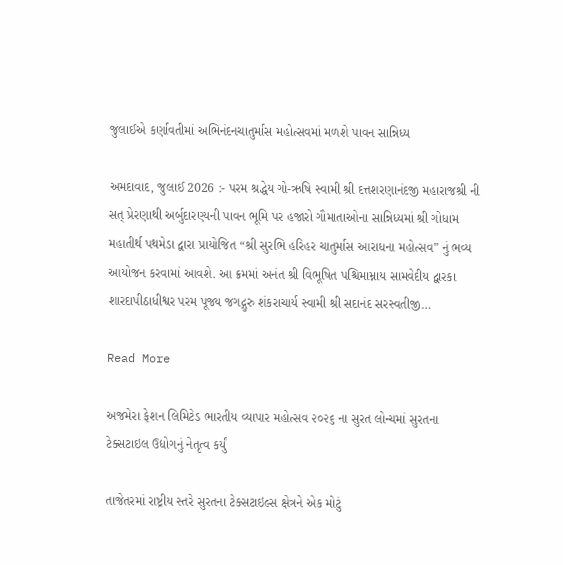જુલાઈએ કર્ણાવતીમાં અભિનંદનચાતુર્માસ મહોત્સવમાં મળશે પાવન સાન્નિધ્ય

અમદાવાદ, જુલાઈ 2026 :- પરમ શ્રદ્ધેય ગો-ઋષિ સ્વામી શ્રી દત્તશરણાનંદજી મહારાજશ્રી ની સત્ પ્રેરણાથી અર્બુદારણ્યની પાવન ભૂમિ પર હજારો ગૌમાતાઓના સાન્નિધ્યમાં શ્રી ગોધામ મહાતીર્થ પથમેડા દ્વારા પ્રાયોજિત “શ્રી સુરભિ હરિહર ચાતુર્માસ આરાધના મહોત્સવ” નું ભવ્ય આયોજન કરવામાં આવશે. આ ક્રમમાં અનંત શ્રી વિભૂષિત પશ્ચિમામ્નાય સામવેદીય દ્વારકા શારદાપીઠાધીશ્વર પરમ પૂજ્ય જગદ્ગુરુ શંકરાચાર્ય સ્વામી શ્રી સદાનંદ સરસ્વતીજી…

Read More

અજમેરા ફેશન લિમિટેડ ભારતીય વ્યાપાર મહોત્સવ ૨૦૨૬ ના સુરત લોન્ચમાં સુરતના ટેક્સટાઇલ ઉદ્યોગનું નેતૃત્વ કર્યું

તાજેતરમાં રાષ્ટ્રીય સ્તરે સુરતના ટેક્સટાઇલ્સ ક્ષેત્રને એક મોટું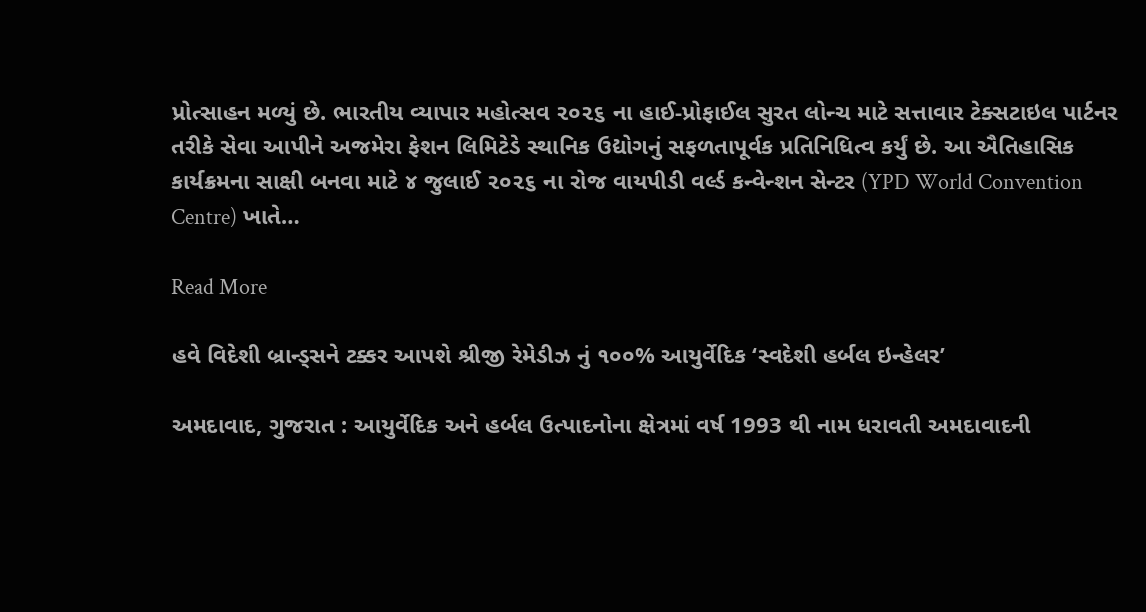પ્રોત્સાહન મળ્યું છે. ભારતીય વ્યાપાર મહોત્સવ ૨૦૨૬ ના હાઈ-પ્રોફાઈલ સુરત લોન્ચ માટે સત્તાવાર ટેક્સટાઇલ પાર્ટનર તરીકે સેવા આપીને અજમેરા ફેશન લિમિટેડે સ્થાનિક ઉદ્યોગનું સફળતાપૂર્વક પ્રતિનિધિત્વ કર્યું છે. આ ઐતિહાસિક કાર્યક્રમના સાક્ષી બનવા માટે ૪ જુલાઈ ૨૦૨૬ ના રોજ વાયપીડી વર્લ્ડ કન્વેન્શન સેન્ટર (YPD World Convention Centre) ખાતે…

Read More

હવે વિદેશી બ્રાન્ડ્સને ટક્કર આપશે શ્રીજી રેમેડીઝ નું ૧૦૦% આયુર્વેદિક ‘સ્વદેશી હર્બલ ઇન્હેલર’

અમદાવાદ, ગુજરાત : આયુર્વેદિક અને હર્બલ ઉત્પાદનોના ક્ષેત્રમાં વર્ષ 1993 થી નામ ધરાવતી અમદાવાદની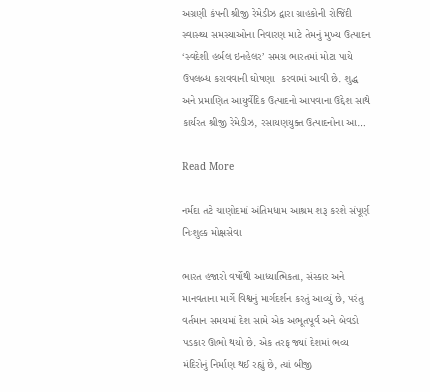અગ્રણી કંપની શ્રીજી રેમેડીઝ દ્વારા ગ્રાહકોની રોજિંદી સ્વાસ્થ્ય સમસ્યાઓના નિવારણ માટે તેમનું મુખ્ય ઉત્પાદન ‘સ્વદેશી હર્બલ ઇનહેલર’ સમગ્ર ભારતમાં મોટા પાયે ઉપલબ્ધ કરાવવાની ઘોષણા  કરવામાં આવી છે. શુદ્ધ અને પ્રમાણિત આયુર્વેદિક ઉત્પાદનો આપવાના ઉદ્દેશ સાથે કાર્યરત શ્રીજી રેમેડીઝ, રસાયણયુક્ત ઉત્પાદનોના આ…

Read More

નર્મદા તટે ચાણોદમાં અંતિમધામ આશ્રમ શરૂ કરશે સંપૂર્ણ નિઃશુલ્ક મોક્ષસેવા

ભારત હજારો વર્ષોથી આધ્યાત્મિકતા, સંસ્કાર અને માનવતાના માર્ગે વિશ્વનું માર્ગદર્શન કરતું આવ્યું છે, પરંતુ વર્તમાન સમયમાં દેશ સામે એક અભૂતપૂર્વ અને બેવડો પડકાર ઊભો થયો છે. એક તરફ જ્યાં દેશમાં ભવ્ય મંદિરોનું નિર્માણ થઈ રહ્યું છે, ત્યાં બીજી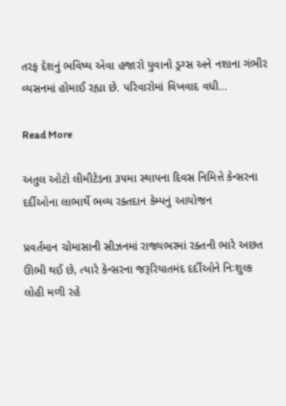તરફ દેશનું ભવિષ્ય એવા હજારો યુવાનો ડ્રગ્સ અને નશાના ગંભીર વ્યસનમાં હોમાઈ રહ્યા છે. પરિવારોમાં વિખવાદ વધી…

Read More

અતુલ ઓટો લીમીટેડના ૩૫મા સ્થાપના દિવસ નિમિત્તે કેન્સરના દર્દીઓના લાભાર્થે ભવ્ય રક્તદાન કેમ્પનું આયોજન

પ્રવર્તમાન ચોમાસાની સીઝનમાં રાજ્યભરમાં રક્તની ભારે અછત ઊભી થઈ છે, ત્યારે કેન્સરના જરૂરિયાતમંદ દર્દીઓને નિઃશુલ્ક લોહી મળી રહે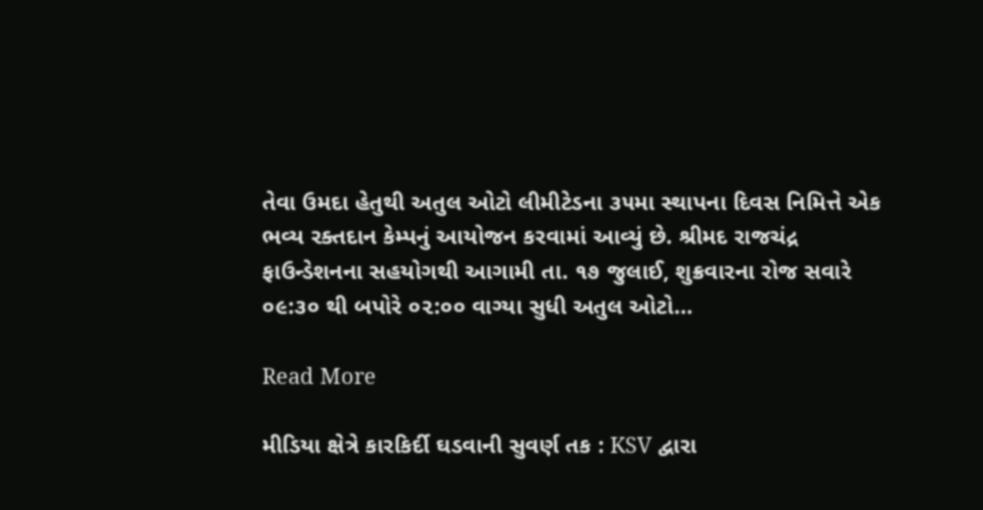તેવા ઉમદા હેતુથી અતુલ ઓટો લીમીટેડના ૩૫મા સ્થાપના દિવસ નિમિત્તે એક ભવ્ય રક્તદાન કેમ્પનું આયોજન કરવામાં આવ્યું છે. શ્રીમદ રાજચંદ્ર ફાઉન્ડેશનના સહયોગથી આગામી તા. ૧૭ જુલાઈ, શુક્રવારના રોજ સવારે ૦૯:૩૦ થી બપોરે ૦૨:૦૦ વાગ્યા સુધી અતુલ ઓટો…

Read More

મીડિયા ક્ષેત્રે કારકિર્દી ઘડવાની સુવર્ણ તક : KSV દ્વારા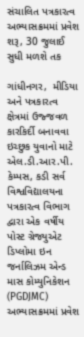સંચાલિત પત્રકારત્વ અભ્યાસક્રમમાં પ્રવેશ શરૂ, 30 જુલાઈ સુધી મળશે તક

ગાંધીનગર,  મીડિયા અને પત્રકારત્વ ક્ષેત્રમાં ઉજ્જવળ કારકિર્દી બનાવવા ઇચ્છુક યુવાનો માટે એલ.ડી.આર.પી. કેમ્પસ, કડી સર્વ વિશ્વવિદ્યાલયના પત્રકારત્વ વિભાગ દ્વારા એક વર્ષીય પોસ્ટ ગ્રેજ્યુએટ ડિપ્લોમા ઇન જર્નાલિઝમ એન્ડ માસ કોમ્યુનિકેશન (PGDJMC) અભ્યાસક્રમમાં પ્રવેશ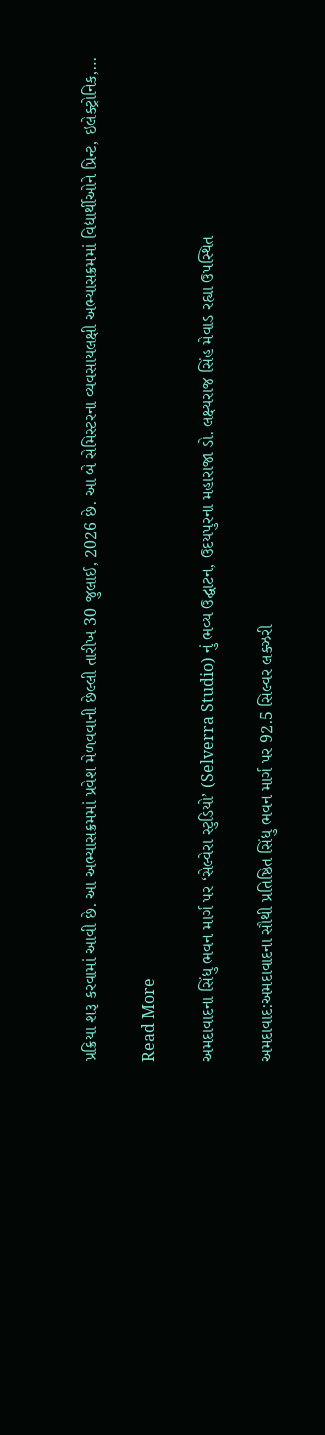પ્રક્રિયા શરૂ કરવામાં આવી છે. આ અભ્યાસક્રમમાં પ્રવેશ મેળવવાની છેલ્લી તારીખ 30 જુલાઈ, 2026 છે. આ બે સેમિસ્ટરના વ્યવસાયલક્ષી અભ્યાસક્રમમાં વિદ્યાર્થીઓને પ્રિન્ટ, ઇલેક્ટ્રોનિક,…

Read More

અમદાવાદના સિંધુ ભવન માર્ગ પર ‘સેલ્વેરા સ્ટુડિયો’ (Selverra Studio) નું ભવ્ય ઉદ્ઘાટન, ઉદયપુરના મહારાજા ડો. લક્ષ્યરાજ સિંહ મેવાડ રહ્યા ઉપસ્થિત

અમદાવાદ:અમદાવાદના સૌથી પ્રતિષ્ઠિત સિંધુ ભવન માર્ગ પર 92.5 સિલ્વર લક્ઝરી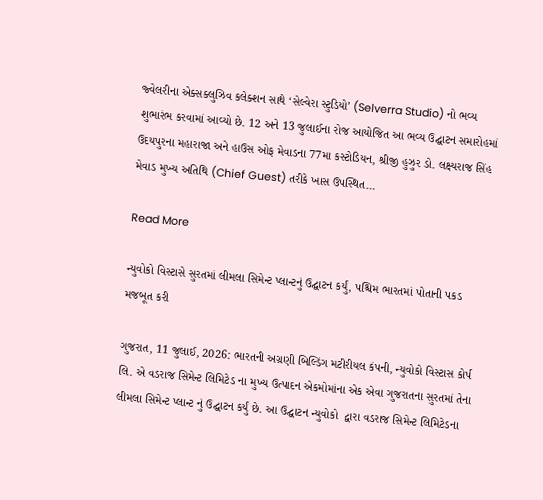જ્વેલરીના એક્સક્લુઝિવ કલેક્શન સાથે ‘સેલ્વેરા સ્ટુડિયો’ (Selverra Studio) નો ભવ્ય શુભારંભ કરવામાં આવ્યો છે. 12 અને 13 જુલાઈના રોજ આયોજિત આ ભવ્ય ઉદ્ઘાટન સમારોહમાં ઉદયપુરના મહારાજા અને હાઉસ ઓફ મેવાડના 77મા કસ્ટોડિયન, શ્રીજી હુઝુર ડો. લક્ષ્યરાજ સિંહ મેવાડ મુખ્ય અતિથિ (Chief Guest) તરીકે ખાસ ઉપસ્થિત…

Read More

ન્યુવોકો વિસ્ટાસે સુરતમાં લીમલા સિમેન્ટ પ્લાન્ટનું ઉદ્ઘાટન કર્યું, પશ્ચિમ ભારતમાં પોતાની પકડ મજબૂત કરી

ગુજરાત, 11 જુલાઈ, 2026: ભારતની અગ્રણી બિલ્ડિંગ મટીરીયલ કંપની, ન્યુવોકો વિસ્ટાસ કોર્પ લિ. એ વડરાજ સિમેન્ટ લિમિટેડ ના મુખ્ય ઉત્પાદન એકમોમાંના એક એવા ગુજરાતના સુરતમાં તેના લીમલા સિમેન્ટ પ્લાન્ટ નું ઉદ્ઘાટન કર્યું છે. આ ઉદ્ઘાટન ન્યુવોકો  દ્વારા વડરાજ સિમેન્ટ લિમિટેડના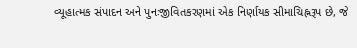વ્યૂહાત્મક સંપાદન અને પુનઃજીવિતકરણમાં એક નિર્ણાયક સીમાચિહ્નરૂપ છે, જે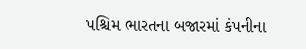પશ્ચિમ ભારતના બજારમાં કંપનીના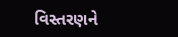વિસ્તરણને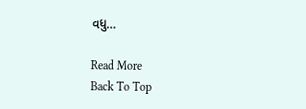વધુ…

Read More
Back To Top